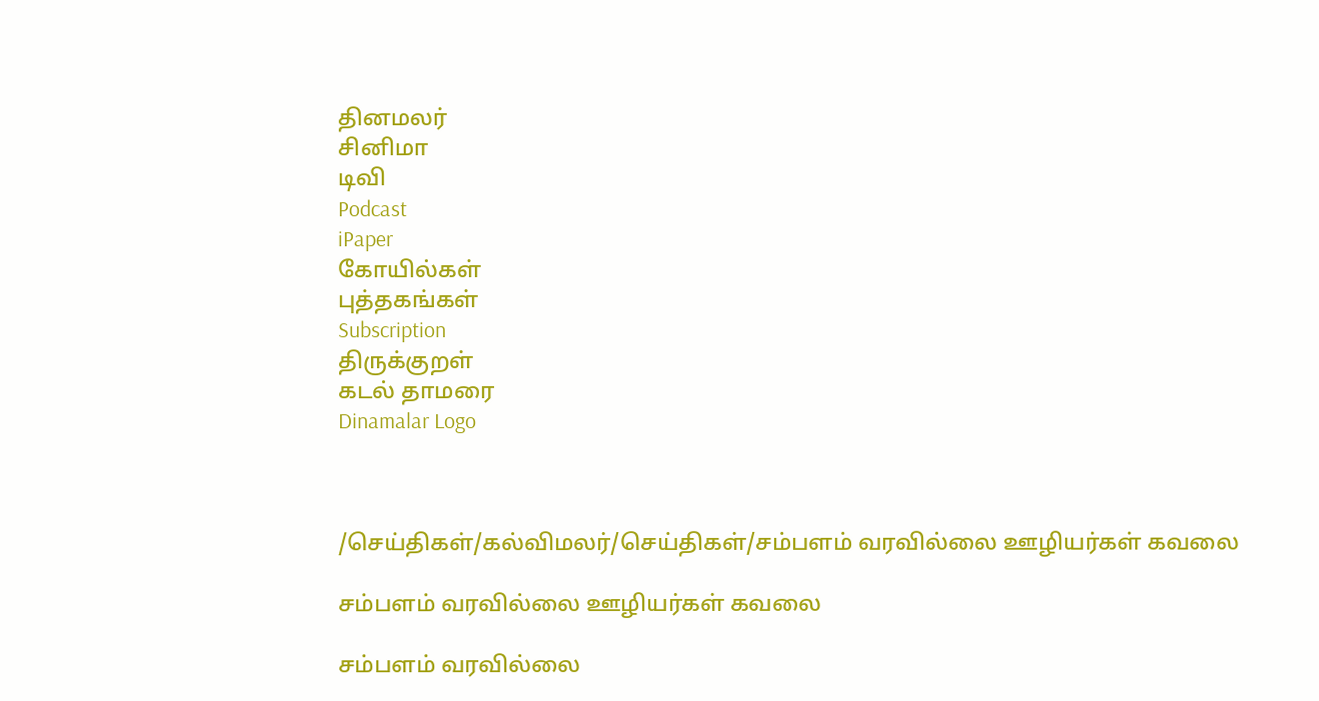தினமலர்
சினிமா
டிவி
Podcast
iPaper
கோயில்கள்
புத்தகங்கள்
Subscription
திருக்குறள்
கடல் தாமரை
Dinamalar Logo



/செய்திகள்/கல்விமலர்/செய்திகள்/சம்பளம் வரவில்லை ஊழியர்கள் கவலை

சம்பளம் வரவில்லை ஊழியர்கள் கவலை

சம்பளம் வரவில்லை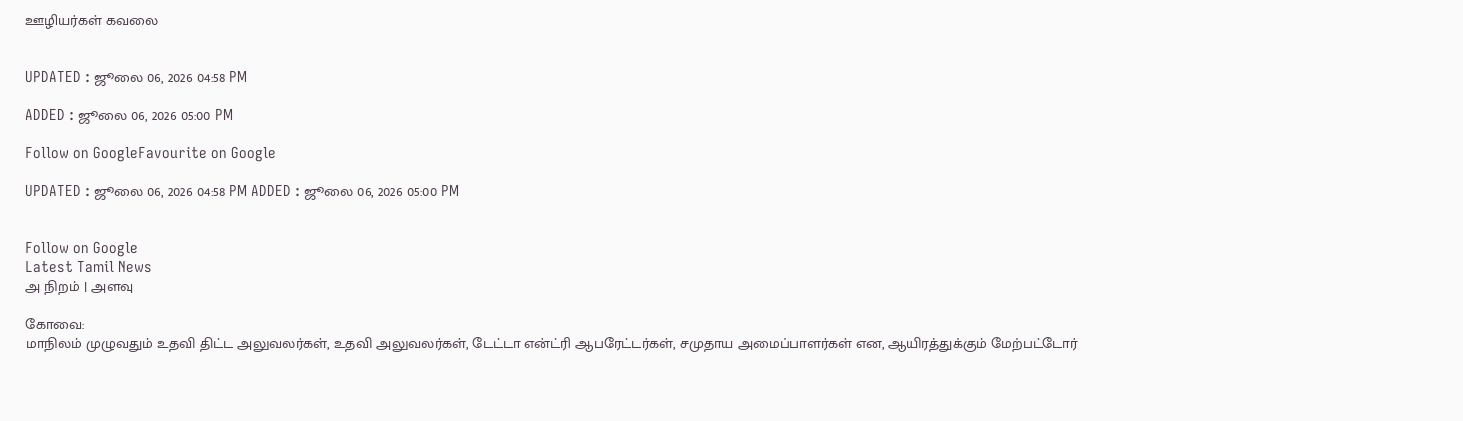ஊழியர்கள் கவலை


UPDATED : ஜூலை 06, 2026 04:58 PM

ADDED : ஜூலை 06, 2026 05:00 PM

Follow on GoogleFavourite on Google

UPDATED : ஜூலை 06, 2026 04:58 PM ADDED : ஜூலை 06, 2026 05:00 PM


Follow on Google
Latest Tamil News
அ நிறம் | அளவு

கோவை:
மாநிலம் முழுவதும் உதவி திட்ட அலுவலர்கள், உதவி அலுவலர்கள், டேட்டா என்ட்ரி ஆபரேட்டர்கள், சமுதாய அமைப்பாளர்கள் என, ஆயிரத்துக்கும் மேற்பட்டோர்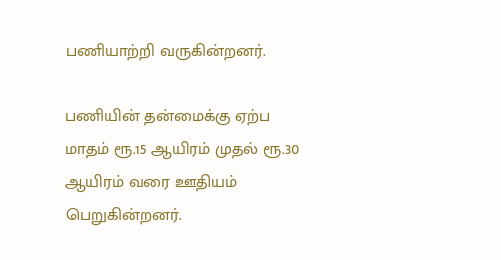பணியாற்றி வருகின்றனர்.

பணியின் தன்மைக்கு ஏற்ப மாதம் ரூ.15 ஆயிரம் முதல் ரூ.30 ஆயிரம் வரை ஊதியம் பெறுகின்றனர்.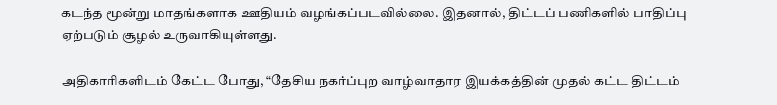கடந்த மூன்று மாதங்களாக ஊதியம் வழங்கப்படவில்லை. இதனால், திட்டப் பணிகளில் பாதிப்பு ஏற்படும் சூழல் உருவாகியுள்ளது.

அதிகாரிகளிடம் கேட்ட போது, “தேசிய நகர்ப்புற வாழ்வாதார இயக்கத்தின் முதல் கட்ட திட்டம்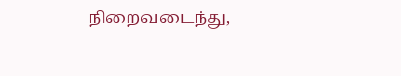நிறைவடைந்து,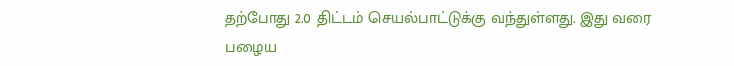தற்போது 2.0 திட்டம் செயல்பாட்டுக்கு வந்துள்ளது. இது வரை பழைய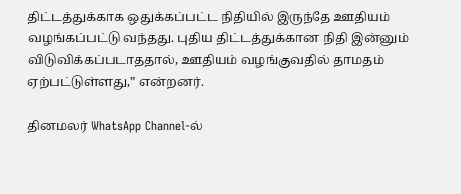திட்டத்துக்காக ஒதுக்கப்பட்ட நிதியில் இருந்தே ஊதியம் வழங்கப்பட்டு வந்தது. புதிய திட்டத்துக்கான நிதி இன்னும் விடுவிக்கப்படாததால், ஊதியம் வழங்குவதில் தாமதம் ஏற்பட்டுள்ளது,” என்றனர்.

தினமலர் WhatsApp Channel-ல்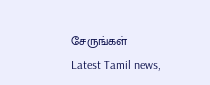சேருங்கள்
Latest Tamil news,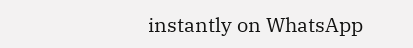instantly on WhatsApp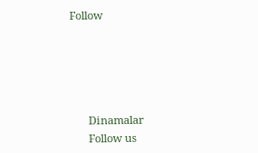Follow





      Dinamalar
      Follow us